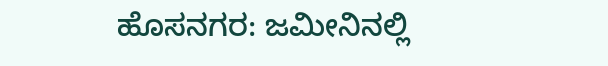ಹೊಸನಗರ: ಜಮೀನಿನಲ್ಲಿ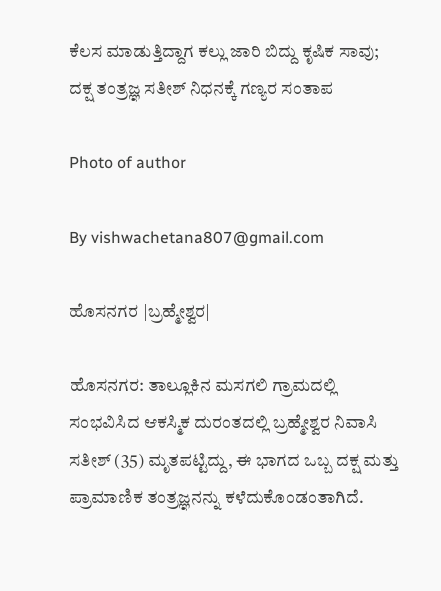ಕೆಲಸ ಮಾಡುತ್ತಿದ್ದಾಗ ಕಲ್ಲು ಜಾರಿ ಬಿದ್ದು ಕೃಷಿಕ ಸಾವು; ದಕ್ಷ ತಂತ್ರಜ್ಞ ಸತೀಶ್ ನಿಧನಕ್ಕೆ ಗಣ್ಯರ ಸಂತಾಪ

Photo of author

By vishwachetana807@gmail.com

ಹೊಸನಗರ |ಬ್ರಹ್ಮೇಶ್ವರ|

ಹೊಸನಗರ: ತಾಲ್ಲೂಕಿನ ಮಸಗಲಿ ಗ್ರಾಮದಲ್ಲಿ ಸಂಭವಿಸಿದ ಆಕಸ್ಮಿಕ ದುರಂತದಲ್ಲಿ ಬ್ರಹ್ಮೇಶ್ವರ ನಿವಾಸಿ ಸತೀಶ್ (35) ಮೃತಪಟ್ಟಿದ್ದು, ಈ ಭಾಗದ ಒಬ್ಬ ದಕ್ಷ ಮತ್ತು ಪ್ರಾಮಾಣಿಕ ತಂತ್ರಜ್ಞನನ್ನು ಕಳೆದುಕೊಂಡಂತಾಗಿದೆ.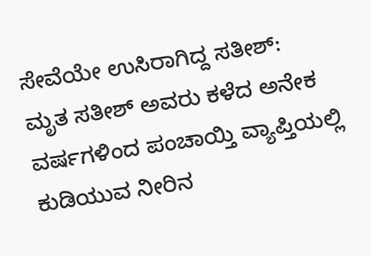ಸೇವೆಯೇ ಉಸಿರಾಗಿದ್ದ ಸತೀಶ್:
ಮೃತ ಸತೀಶ್ ಅವರು ಕಳೆದ ಅನೇಕ ವರ್ಷಗಳಿಂದ ಪಂಚಾಯ್ತಿ ವ್ಯಾಪ್ತಿಯಲ್ಲಿ ಕುಡಿಯುವ ನೀರಿನ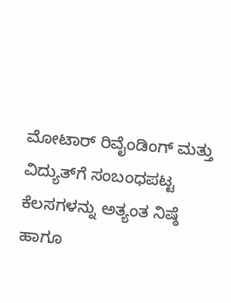ಮೋಟಾರ್ ರಿವೈಂಡಿಂಗ್ ಮತ್ತು ವಿದ್ಯುತ್‌ಗೆ ಸಂಬಂಧಪಟ್ಟ ಕೆಲಸಗಳನ್ನು ಅತ್ಯಂತ ನಿಷ್ಠೆ ಹಾಗೂ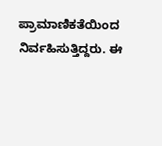ಪ್ರಾಮಾಣಿಕತೆಯಿಂದ ನಿರ್ವಹಿಸುತ್ತಿದ್ದರು. ಈ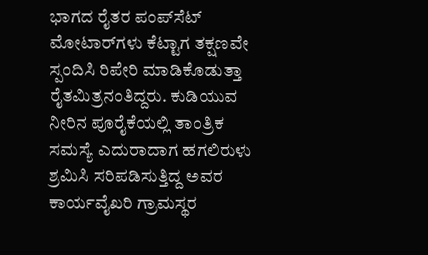ಭಾಗದ ರೈತರ ಪಂಪ್‌ಸೆಟ್ ಮೋಟಾರ್‌ಗಳು ಕೆಟ್ಟಾಗ ತಕ್ಷಣವೇ ಸ್ಪಂದಿಸಿ ರಿಪೇರಿ ಮಾಡಿಕೊಡುತ್ತಾ ರೈತಮಿತ್ರನಂತಿದ್ದರು. ಕುಡಿಯುವ ನೀರಿನ ಪೂರೈಕೆಯಲ್ಲಿ ತಾಂತ್ರಿಕ ಸಮಸ್ಯೆ ಎದುರಾದಾಗ ಹಗಲಿರುಳು ಶ್ರಮಿಸಿ ಸರಿಪಡಿಸುತ್ತಿದ್ದ ಅವರ ಕಾರ್ಯವೈಖರಿ ಗ್ರಾಮಸ್ಥರ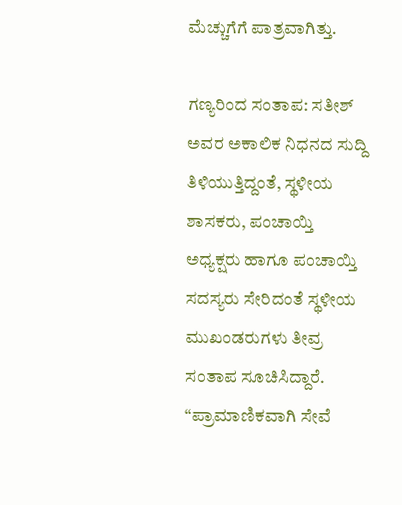ಮೆಚ್ಚುಗೆಗೆ ಪಾತ್ರವಾಗಿತ್ತು.

ಗಣ್ಯರಿಂದ ಸಂತಾಪ: ಸತೀಶ್ ಅವರ ಅಕಾಲಿಕ ನಿಧನದ ಸುದ್ದಿ ತಿಳಿಯುತ್ತಿದ್ದಂತೆ, ಸ್ಥಳೀಯ ಶಾಸಕರು, ಪಂಚಾಯ್ತಿ ಅಧ್ಯಕ್ಷರು ಹಾಗೂ ಪಂಚಾಯ್ತಿ ಸದಸ್ಯರು ಸೇರಿದಂತೆ ಸ್ಥಳೀಯ ಮುಖಂಡರುಗಳು ತೀವ್ರ ಸಂತಾಪ ಸೂಚಿಸಿದ್ದಾರೆ. “ಪ್ರಾಮಾಣಿಕವಾಗಿ ಸೇವೆ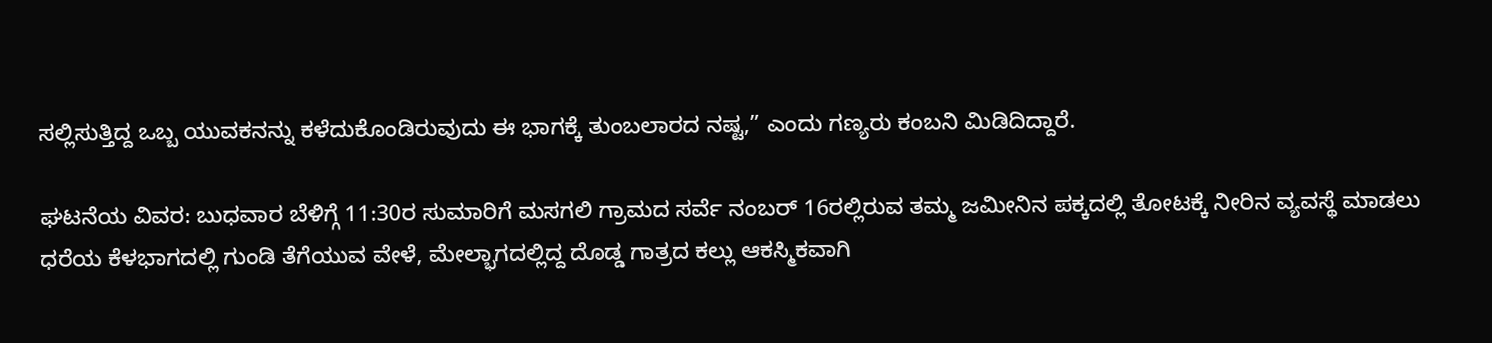ಸಲ್ಲಿಸುತ್ತಿದ್ದ ಒಬ್ಬ ಯುವಕನನ್ನು ಕಳೆದುಕೊಂಡಿರುವುದು ಈ ಭಾಗಕ್ಕೆ ತುಂಬಲಾರದ ನಷ್ಟ,” ಎಂದು ಗಣ್ಯರು ಕಂಬನಿ ಮಿಡಿದಿದ್ದಾರೆ.

ಘಟನೆಯ ವಿವರ: ಬುಧವಾರ ಬೆಳಿಗ್ಗೆ 11:30ರ ಸುಮಾರಿಗೆ ಮಸಗಲಿ ಗ್ರಾಮದ ಸರ್ವೆ ನಂಬರ್ 16ರಲ್ಲಿರುವ ತಮ್ಮ ಜಮೀನಿನ ಪಕ್ಕದಲ್ಲಿ ತೋಟಕ್ಕೆ ನೀರಿನ ವ್ಯವಸ್ಥೆ ಮಾಡಲು ಧರೆಯ ಕೆಳಭಾಗದಲ್ಲಿ ಗುಂಡಿ ತೆಗೆಯುವ ವೇಳೆ, ಮೇಲ್ಭಾಗದಲ್ಲಿದ್ದ ದೊಡ್ಡ ಗಾತ್ರದ ಕಲ್ಲು ಆಕಸ್ಮಿಕವಾಗಿ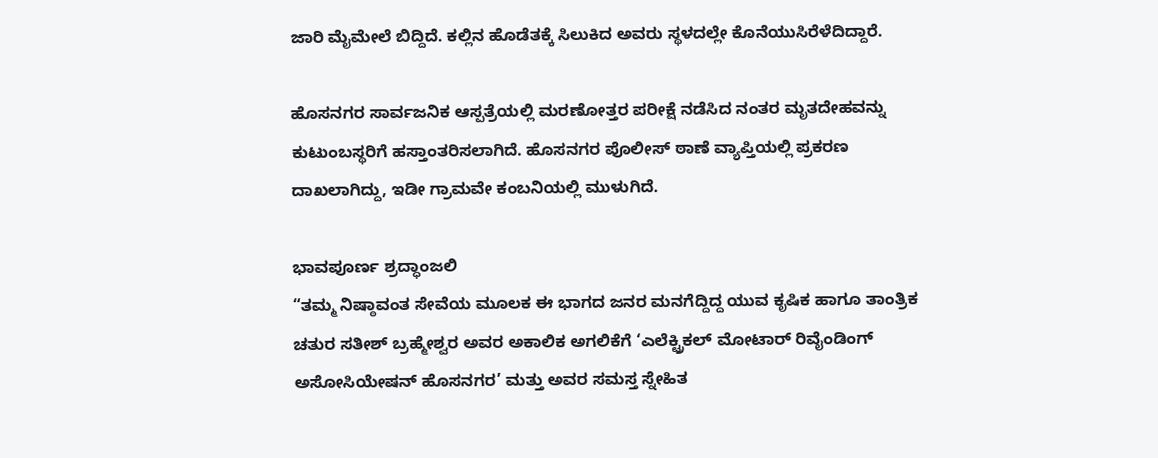ಜಾರಿ ಮೈಮೇಲೆ ಬಿದ್ದಿದೆ. ಕಲ್ಲಿನ ಹೊಡೆತಕ್ಕೆ ಸಿಲುಕಿದ ಅವರು ಸ್ಥಳದಲ್ಲೇ ಕೊನೆಯುಸಿರೆಳೆದಿದ್ದಾರೆ.

ಹೊಸನಗರ ಸಾರ್ವಜನಿಕ ಆಸ್ಪತ್ರೆಯಲ್ಲಿ ಮರಣೋತ್ತರ ಪರೀಕ್ಷೆ ನಡೆಸಿದ ನಂತರ ಮೃತದೇಹವನ್ನು ಕುಟುಂಬಸ್ಥರಿಗೆ ಹಸ್ತಾಂತರಿಸಲಾಗಿದೆ. ಹೊಸನಗರ ಪೊಲೀಸ್ ಠಾಣೆ ವ್ಯಾಪ್ತಿಯಲ್ಲಿ ಪ್ರಕರಣ ದಾಖಲಾಗಿದ್ದು, ಇಡೀ ಗ್ರಾಮವೇ ಕಂಬನಿಯಲ್ಲಿ ಮುಳುಗಿದೆ.

ಭಾವಪೂರ್ಣ ಶ್ರದ್ಧಾಂಜಲಿ
“ತಮ್ಮ ನಿಷ್ಠಾವಂತ ಸೇವೆಯ ಮೂಲಕ ಈ ಭಾಗದ ಜನರ ಮನಗೆದ್ದಿದ್ದ ಯುವ ಕೃಷಿಕ ಹಾಗೂ ತಾಂತ್ರಿಕ ಚತುರ ಸತೀಶ್ ಬ್ರಹ್ಮೇಶ್ವರ ಅವರ ಅಕಾಲಿಕ ಅಗಲಿಕೆಗೆ ‘ಎಲೆಕ್ಟ್ರಿಕಲ್ ಮೋಟಾರ್ ರಿವೈಂಡಿಂಗ್ ಅಸೋಸಿಯೇಷನ್ ಹೊಸನಗರ’ ಮತ್ತು ಅವರ ಸಮಸ್ತ ಸ್ನೇಹಿತ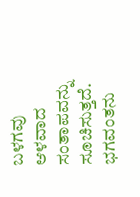ಬಳಗವು ಆಳವಾದ ಸಂತಾಪವನ್ನು ಸೂಚಿಸುತ್ತದೆ. ಭಗವಂತನು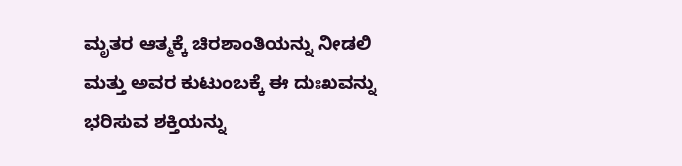ಮೃತರ ಆತ್ಮಕ್ಕೆ ಚಿರಶಾಂತಿಯನ್ನು ನೀಡಲಿ ಮತ್ತು ಅವರ ಕುಟುಂಬಕ್ಕೆ ಈ ದುಃಖವನ್ನು ಭರಿಸುವ ಶಕ್ತಿಯನ್ನು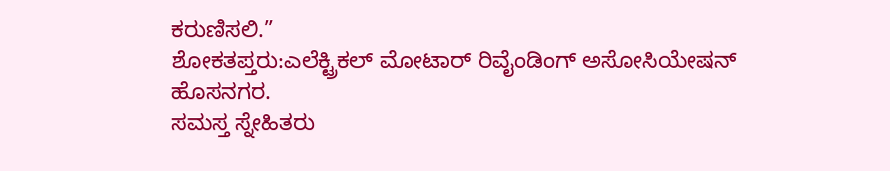ಕರುಣಿಸಲಿ.”
ಶೋಕತಪ್ತರು:ಎಲೆಕ್ಟ್ರಿಕಲ್ ಮೋಟಾರ್ ರಿವೈಂಡಿಂಗ್ ಅಸೋಸಿಯೇಷನ್ ಹೊಸನಗರ.
ಸಮಸ್ತ ಸ್ನೇಹಿತರು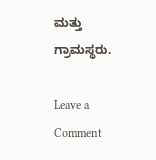ಮತ್ತು ಗ್ರಾಮಸ್ಥರು.

Leave a Comment